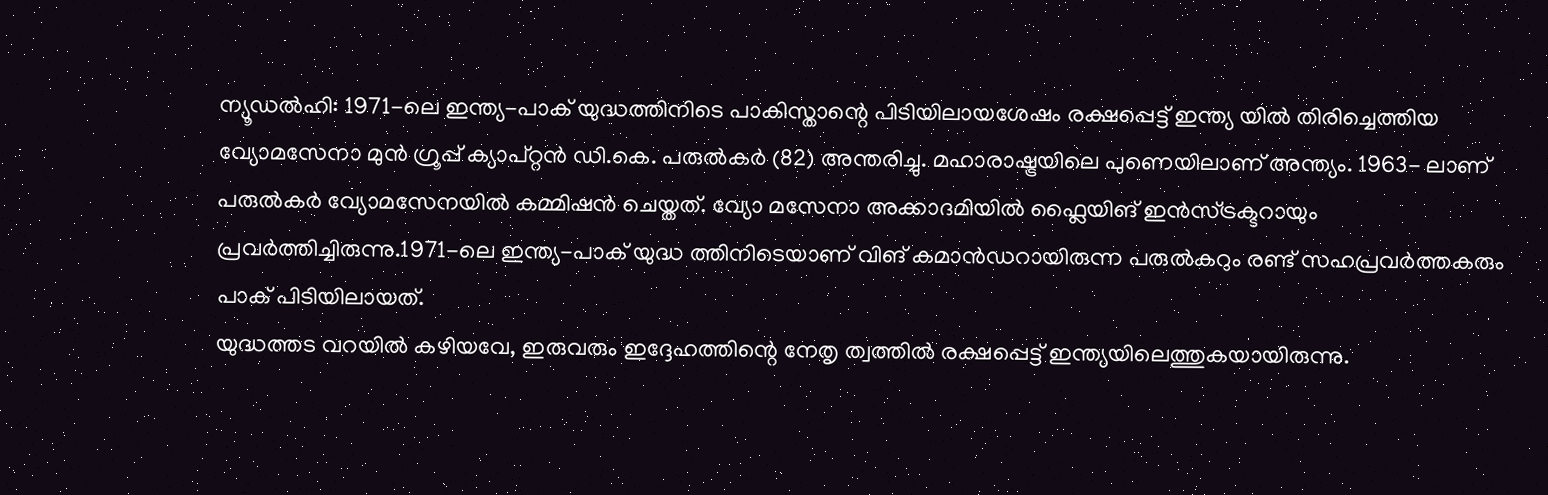ന്യൂഡൽഹി: 1971-ലെ ഇന്ത്യ-പാക് യുദ്ധത്തിനിടെ പാകിസ്താന്റെ പിടിയിലായശേഷം രക്ഷപ്പെട്ട് ഇന്ത്യ യിൽ തിരിച്ചെത്തിയ വ്യോമസേനാ മുൻ ഗ്രൂപ്പ് ക്യാപ്റ്റൻ ഡി.കെ. പരുൽകർ (82) അന്തരിച്ചു. മഹാരാഷ്ട്രയിലെ പുണെയിലാണ് അന്ത്യം. 1963- ലാണ് പരുൽകർ വ്യോമസേനയിൽ കമ്മിഷൻ ചെയ്തത്. വ്യോ മസേനാ അക്കാദമിയിൽ ഫ്ലൈയിങ് ഇൻസ്ട്രക്ടറായും പ്രവർത്തിച്ചിരുന്നു.1971-ലെ ഇന്ത്യ-പാക് യുദ്ധ ത്തിനിടെയാണ് വിങ് കമാൻഡറായിരുന്ന പരുൽകറും രണ്ട് സഹപ്രവർത്തകരും പാക് പിടിയിലായത്.
യുദ്ധത്തട വറയിൽ കഴിയവേ, ഇരുവരും ഇദ്ദേഹത്തിന്റെ നേതൃ ത്വത്തിൽ രക്ഷപ്പെട്ട് ഇന്ത്യയിലെത്തുകയായിരുന്നു.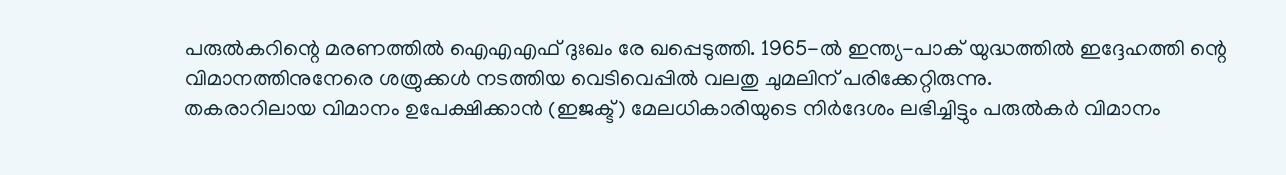പരുൽകറിന്റെ മരണത്തിൽ ഐഎഎഫ് ദുഃഖം രേ ഖപ്പെടുത്തി. 1965-ൽ ഇന്ത്യ-പാക് യുദ്ധത്തിൽ ഇദ്ദേഹത്തി ന്റെ വിമാനത്തിനുനേരെ ശത്രുക്കൾ നടത്തിയ വെടിവെപ്പിൽ വലതു ചുമലിന് പരിക്കേറ്റിരുന്നു.
തകരാറിലായ വിമാനം ഉപേക്ഷിക്കാൻ (ഇജക്ട്) മേലധികാരിയുടെ നിർദേശം ലഭിച്ചിട്ടും പരുൽകർ വിമാനം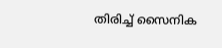തിരിച്ച് സൈനിക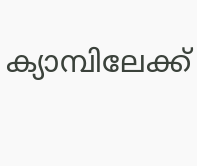ക്യാമ്പിലേക്ക്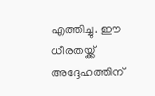എത്തിച്ചു. ഈ ധീരതയ്ക്ക് അദ്ദേഹത്തിന്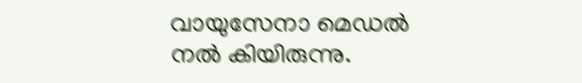വായുസേനാ മെഡൽ നൽ കിയിരുന്നു.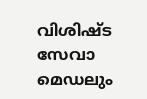വിശിഷ്ട സേവാ മെഡലും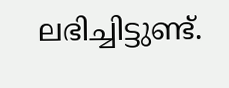ലഭിച്ചിട്ടുണ്ട്.